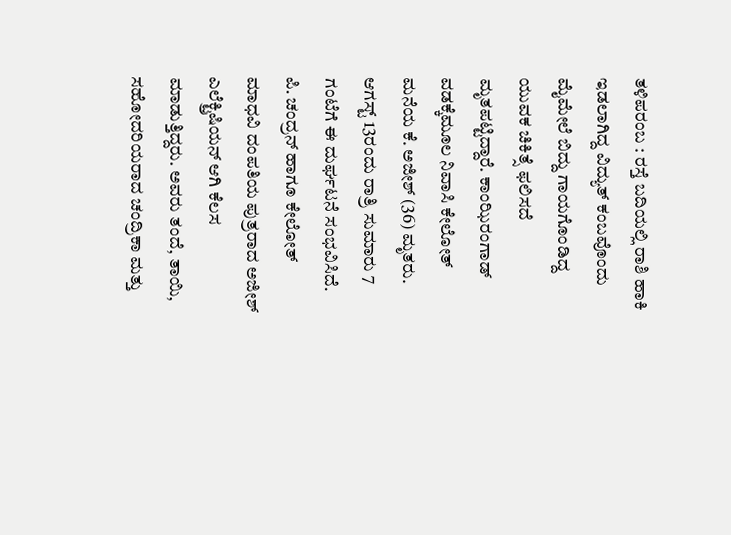ತಳಿಪರಂಬ : ರಸ್ತೆ ಬದಿಯಲ್ಲಿ ರಾಶಿ ಹಾಕಿ ಇಡಲಾಗಿದ್ದ ವಿದ್ಯುತ್ ಕಂಬವೊಂದು ಮೈಮೇಲೆ ಬಿದ್ದು ಗಾಯಗೊಂಡಿದ್ದ ಯುವಕ ಚಿಕಿತ್ಸೆ ಫಲಿಸದೆ ಮೃತಪಟ್ಟಿದ್ದಾರೆ. ಕಾಂಝಿರಂಗಾಡ್ ವಡಕ್ಕೆಮೂಲ ನಿವಾಸಿ ಕೇಲೋತ್ ಮನೆಯ ಕೆ. ಅಜೀಶ್ (36) ಮೃತರು. ಆಗಸ್ಟ್ 13ರಂದು ರಾತ್ರಿ ಸುಮಾರು 7 ಗಂಟೆಗೆ ಈ ದುರ್ಘಟನೆ ಸಂಭವಿಸಿದೆ.
ಪಿ. ಚಂದ್ರನ್ ಹಾಗೂ ಕೇಲೋತ್ ಮಾಧವಿ ದಂಪತಿಯ ಪುತ್ರರಾದ ಅಜೀಶ್ ಎಲೆಕ್ಟ್ರಿಷಿಯನ್ ಆಗಿ ಕೆಲಸ ಮಾಡುತ್ತಿದ್ದರು. ಅವರು ತಂದೆ, ತಾಯಿ, ಸಹೋದರಿಯರಾದ ಚಂದ್ರಿಕಾ ಮತ್ತು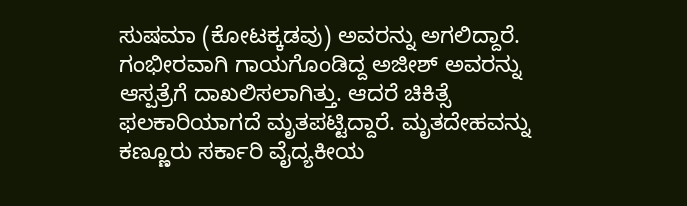ಸುಷಮಾ (ಕೋಟಕ್ಕಡವು) ಅವರನ್ನು ಅಗಲಿದ್ದಾರೆ.
ಗಂಭೀರವಾಗಿ ಗಾಯಗೊಂಡಿದ್ದ ಅಜೀಶ್ ಅವರನ್ನು ಆಸ್ಪತ್ರೆಗೆ ದಾಖಲಿಸಲಾಗಿತ್ತು. ಆದರೆ ಚಿಕಿತ್ಸೆ ಫಲಕಾರಿಯಾಗದೆ ಮೃತಪಟ್ಟಿದ್ದಾರೆ. ಮೃತದೇಹವನ್ನು ಕಣ್ಣೂರು ಸರ್ಕಾರಿ ವೈದ್ಯಕೀಯ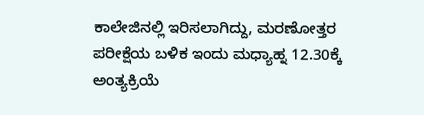ಕಾಲೇಜಿನಲ್ಲಿ ಇರಿಸಲಾಗಿದ್ದು, ಮರಣೋತ್ತರ ಪರೀಕ್ಷೆಯ ಬಳಿಕ ಇಂದು ಮಧ್ಯಾಹ್ನ 12.30ಕ್ಕೆ ಅಂತ್ಯಕ್ರಿಯೆ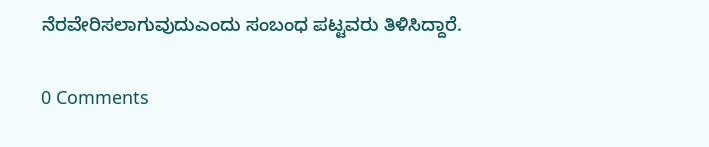ನೆರವೇರಿಸಲಾಗುವುದುಎಂದು ಸಂಬಂಧ ಪಟ್ಟವರು ತಿಳಿಸಿದ್ದಾರೆ.

0 Comments